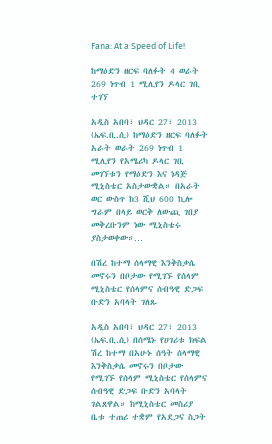Fana: At a Speed of Life!

ከማዕድን ዘርፍ ባለፉት 4 ወራት 269 ነጥብ 1 ሚሊየን ዶላር ገቢ ተገኘ

አዲስ አበባ፣ ህዳር 27፣ 2013 (ኤፍ.ቢ.ሲ) ከማዕድን ዘርፍ ባለፉት አራት ወራት 269 ነጥብ 1 ሚሊየን የአሜሪካ ዶላር ገቢ መገኘቱን የማዕድን እና ነዳጅ ሚኒስቴር አስታውቋል። በአራት ወር ውስጥ ከ3 ሺህ 600 ኪሎ ግራም በላይ ወርቅ ለውጪ ገበያ መቅረቡንም ነው ሚኒስቴሩ ያስታወቀው።…

በሽረ ከተማ ሰላማዊ እንቅስቃሴ መኖሩን በቦታው የሚገኙ የሰላም ሚኒስቴር የሰላምና ሰብዓዊ ድጋፍ ቡድን አባላት ገለጹ

አዲስ አበባ፣ ህዳር 27፣ 2013 (ኤፍ.ቢ.ሲ) በሰሜኑ የሀገሪቱ ክፍል ሽረ ከተማ በአሁኑ ሰዓት ሰላማዊ እንቅስቃሴ መኖሩን በቦታው የሚገኙ የሰላም ሚኒስቴር የሰላምና ሰብዓዊ ድጋፍ ቡድን አባላት ገልጸዋል። ከሚኒስቴር መስሪያ ቤቱ ተጠሪ ተቋም የአደጋና ስጋት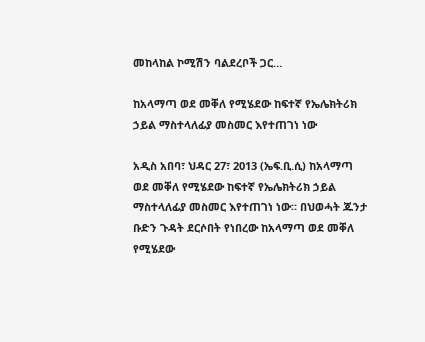መከላከል ኮሚሽን ባልደረቦች ጋር…

ከአላማጣ ወደ መቐለ የሚሄደው ከፍተኛ የኤሌክትሪክ ኃይል ማስተላለፊያ መስመር እየተጠገነ ነው

አዲስ አበባ፣ ህዳር 27፣ 2013 (ኤፍ.ቢ.ሲ) ከአላማጣ ወደ መቐለ የሚሄደው ከፍተኛ የኤሌክትሪክ ኃይል ማስተላለፊያ መስመር እየተጠገነ ነው። በህወሓት ጁንታ ቡድን ጉዳት ደርሶበት የነበረው ከአላማጣ ወደ መቐለ የሚሄደው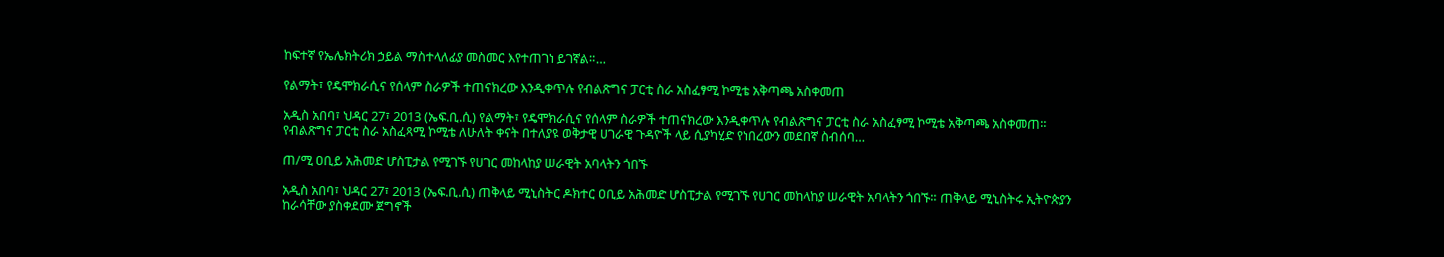ከፍተኛ የኤሌክትሪክ ኃይል ማስተላለፊያ መስመር እየተጠገነ ይገኛል።…

የልማት፣ የዴሞክራሲና የሰላም ስራዎች ተጠናክረው እንዲቀጥሉ የብልጽግና ፓርቲ ስራ አስፈፃሚ ኮሚቴ አቅጣጫ አስቀመጠ

አዲስ አበባ፣ ህዳር 27፣ 2013 (ኤፍ.ቢ.ሲ) የልማት፣ የዴሞክራሲና የሰላም ስራዎች ተጠናክረው እንዲቀጥሉ የብልጽግና ፓርቲ ስራ አስፈፃሚ ኮሚቴ አቅጣጫ አስቀመጠ። የብልጽግና ፓርቲ ስራ አስፈጻሚ ኮሚቴ ለሁለት ቀናት በተለያዩ ወቅታዊ ሀገራዊ ጉዳዮች ላይ ሲያካሂድ የነበረውን መደበኛ ስብሰባ…

ጠ/ሚ ዐቢይ አሕመድ ሆስፒታል የሚገኙ የሀገር መከላከያ ሠራዊት አባላትን ጎበኙ

አዲስ አበባ፣ ህዳር 27፣ 2013 (ኤፍ.ቢ.ሲ) ጠቅላይ ሚኒስትር ዶክተር ዐቢይ አሕመድ ሆስፒታል የሚገኙ የሀገር መከላከያ ሠራዊት አባላትን ጎበኙ። ጠቅላይ ሚኒስትሩ ኢትዮጵያን ከራሳቸው ያስቀደሙ ጀግኖች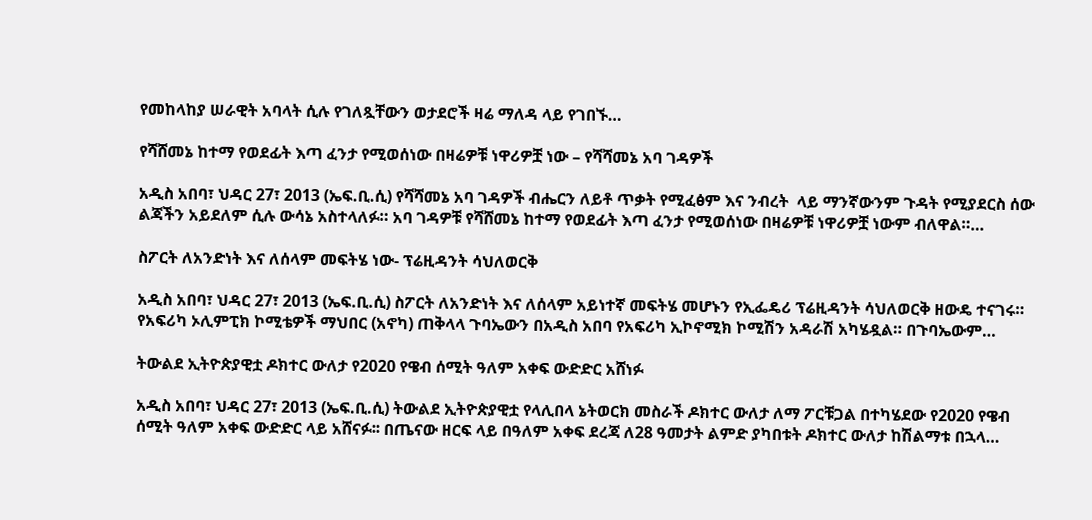የመከላከያ ሠራዊት አባላት ሲሉ የገለጿቸውን ወታደሮች ዛሬ ማለዳ ላይ የገበኙ…

የሻሸመኔ ከተማ የወደፊት እጣ ፈንታ የሚወሰነው በዛሬዎቹ ነዋሪዎቿ ነው – የሻሻመኔ አባ ገዳዎች

አዲስ አበባ፣ ህዳር 27፣ 2013 (ኤፍ.ቢ.ሲ) የሻሻመኔ አባ ገዳዎች ብሔርን ለይቶ ጥቃት የሚፈፅም እና ንብረት  ላይ ማንኛውንም ጉዳት የሚያደርስ ሰው ልጃችን አይደለም ሲሉ ውሳኔ አስተላለፉ። አባ ገዳዎቹ የሻሸመኔ ከተማ የወደፊት እጣ ፈንታ የሚወሰነው በዛሬዎቹ ነዋሪዎቿ ነውም ብለዋል።…

ስፖርት ለአንድነት እና ለሰላም መፍትሄ ነው- ፕሬዚዳንት ሳህለወርቅ

አዲስ አበባ፣ ህዳር 27፣ 2013 (ኤፍ.ቢ.ሲ) ስፖርት ለአንድነት እና ለሰላም አይነተኛ መፍትሄ መሆኑን የኢፌዴሪ ፕሬዚዳንት ሳህለወርቅ ዘውዴ ተናገሩ። የአፍሪካ ኦሊምፒክ ኮሚቴዎች ማህበር (አኖካ) ጠቅላላ ጉባኤውን በአዲስ አበባ የአፍሪካ ኢኮኖሚክ ኮሚሽን አዳራሽ አካሄዷል። በጉባኤውም…

ትውልደ ኢትዮጵያዊቷ ዶክተር ውለታ የ2020 የዌብ ሰሚት ዓለም አቀፍ ውድድር አሸነፉ

አዲስ አበባ፣ ህዳር 27፣ 2013 (ኤፍ.ቢ.ሲ) ትውልደ ኢትዮጵያዊቷ የላሊበላ ኔትወርክ መስራች ዶክተር ውለታ ለማ ፖርቹጋል በተካሄደው የ2020 የዌብ ሰሚት ዓለም አቀፍ ውድድር ላይ አሸናፉ፡፡ በጤናው ዘርፍ ላይ በዓለም አቀፍ ደረጃ ለ28 ዓመታት ልምድ ያካበቱት ዶክተር ውለታ ከሽልማቱ በኋላ…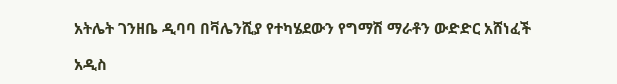አትሌት ገንዘቤ ዲባባ በቫሌንሺያ የተካሄደውን የግማሽ ማራቶን ውድድር አሸነፈች

አዲስ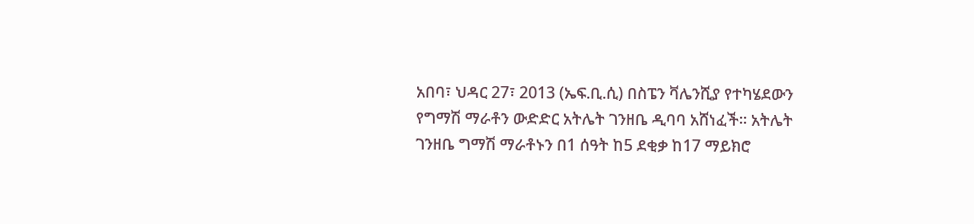አበባ፣ ህዳር 27፣ 2013 (ኤፍ.ቢ.ሲ) በስፔን ቫሌንሺያ የተካሄደውን የግማሽ ማራቶን ውድድር አትሌት ገንዘቤ ዲባባ አሸነፈች፡፡ አትሌት ገንዘቤ ግማሽ ማራቶኑን በ1 ሰዓት ከ5 ደቂቃ ከ17 ማይክሮ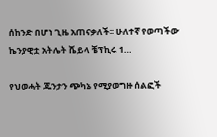ሰከንድ በሆነ ጊዜ አጠናቃለች፡፡ ሁለተኛ የወጣችው ኬንያዊቷ አትሌት ሼይላ ቼፕኪሩ 1…

የህወሓት ጁንታን ጭካኔ የሚያወግዙ ሰልፎች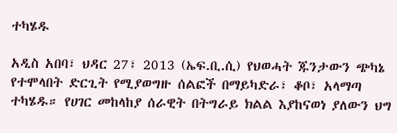ተካሄዱ

አዲስ አበባ፣ ህዳር 27፣ 2013 (ኤፍ.ቢ.ሲ) የህወሓት ጁንታውን ጭካኔ የተሞላበት ድርጊት የሚያወግዙ ሰልፎች በማይካድራ፣ ቆቦ፣ አላማጣ ተካሄዱ። የሀገር መከላከያ ሰራዊት በትግራይ ክልል እያከናወነ ያለውን ህግ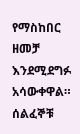የማስከበር ዘመቻ እንደሚደግፉ አሳውቀዋል። ሰልፈኞቹ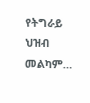የትግራይ ህዝብ መልካም…